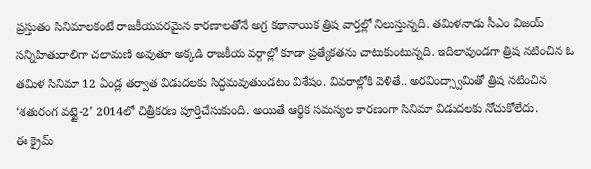ప్రస్తుతం సినిమాలకంటే రాజకీయపరమైన కారణాలతోనే అగ్ర కథానాయిక త్రిష వార్తల్లో నిలుస్తున్నది. తమిళనాడు సీఎం విజయ్ సన్నిహితురాలిగా చలామణి అవుతూ అక్కడి రాజకీయ వర్గాల్లో కూడా ప్రత్యేకతను చాటుకుంటున్నది. ఇదిలావుండగా త్రిష నటించిన ఓ తమిళ సినిమా 12 ఏండ్ల తర్వాత విడుదలకు సిద్ధమవుతుండటం విశేషం. వివరాల్లోకి వెళితే.. అరవింద్స్వామితో త్రిష నటించిన ‘శతురంగ వట్టై-2’ 2014లో చిత్రీకరణ పూర్తిచేసుకుంది. అయితే ఆర్థిక సమస్యల కారణంగా సినిమా విడుదలకు నోచుకోలేదు.
ఈ క్రైమ్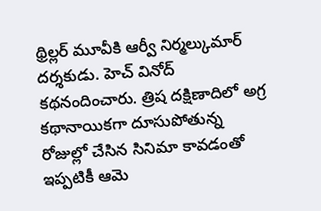థ్రిల్లర్ మూవీకి ఆర్వీ నిర్మల్కుమార్ దర్శకుడు. హెచ్ వినోద్ కథనందించారు. త్రిష దక్షిణాదిలో అగ్ర కథానాయికగా దూసుపోతున్న రోజుల్లో చేసిన సినిమా కావడంతో ఇప్పటికీ ఆమె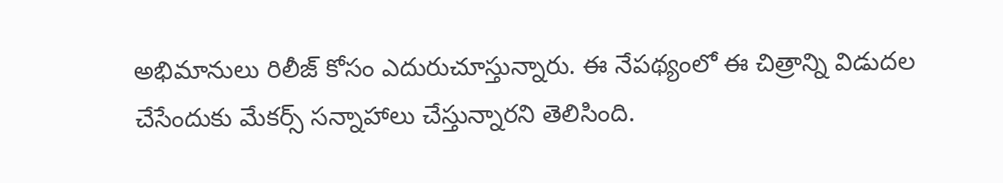అభిమానులు రిలీజ్ కోసం ఎదురుచూస్తున్నారు. ఈ నేపథ్యంలో ఈ చిత్రాన్ని విడుదల చేసేందుకు మేకర్స్ సన్నాహాలు చేస్తున్నారని తెలిసింది.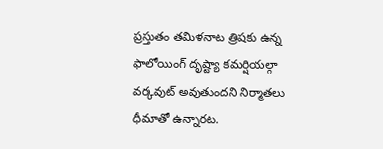ప్రస్తుతం తమిళనాట త్రిషకు ఉన్న ఫాలోయింగ్ దృష్ట్యా కమర్షియల్గా వర్కవుట్ అవుతుందని నిర్మాతలు ధీమాతో ఉన్నారట.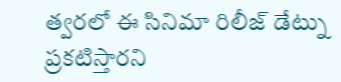త్వరలో ఈ సినిమా రిలీజ్ డేట్ను ప్రకటిస్తారని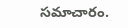సమాచారం.